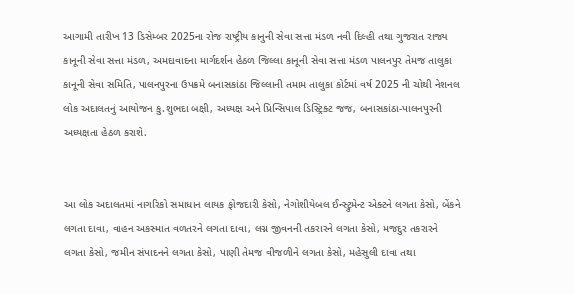આગામી તારીખ 13 ડિસેમ્બર 2025ના રોજ રાષ્ટ્રીય કાનુની સેવા સત્તા મંડળ નવી દિલ્હી તથા ગુજરાત રાજ્ય કાનૂની સેવા સત્તા મંડળ, અમદાવાદના માર્ગદર્શન હેઠળ જિલ્લા કાનૂની સેવા સત્તા મંડળ પાલનપુર તેમજ તાલુકા કાનૂની સેવા સમિતિ, પાલનપુરના ઉપક્રમે બનાસકાંઠા જિલ્લાની તમામ તાલુકા કોર્ટમાં વર્ષ 2025 ની ચોથી નેશનલ લોક અદાલતનું આયોજન કુ.શુભદા બક્ષી, અધ્યક્ષ અને પ્રિન્સિપાલ ડિસ્ટ્રિક્ટ જજ, બનાસકાંઠા-પાલનપુરની અધ્યક્ષતા હેઠળ કરાશે.


આ લોક અદાલતમાં નાગરિકો સમાધાન લાયક ફોજદારી કેસો, નેગોશીયેબલ ઈન્સ્ટ્રુમેન્ટ એક્ટને લગતા કેસો, બેંકને લગતા દાવા, વાહન અકસ્માત વળતરને લગતા દાવા, લગ્ન જીવનની તકરારને લગતા કેસો, મજદુર તકરારને લગતા કેસો, જમીન સંપાદનને લગતા કેસો, પાણી તેમજ વીજળીને લગતા કેસો, મહેસુલી દાવા તથા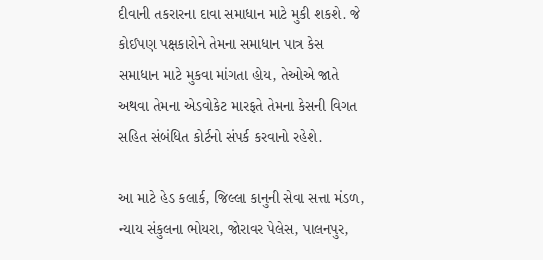દીવાની તકરારના દાવા સમાધાન માટે મુકી શકશે. જે કોઈપણ પક્ષકારોને તેમના સમાધાન પાત્ર કેસ સમાધાન માટે મુકવા માંગતા હોય, તેઓએ જાતે અથવા તેમના એડવોકેટ મારફતે તેમના કેસની વિગત સહિત સંબંધિત કોર્ટનો સંપર્ક કરવાનો રહેશે.

આ માટે હેડ કલાર્ક, જિલ્લા કાનુની સેવા સત્તા મંડળ, ન્યાય સંકુલના ભોયરા, જોરાવર પેલેસ, પાલનપુર,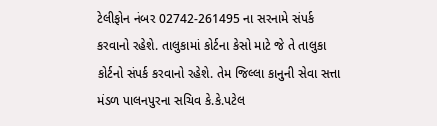ટેલીફોન નંબર 02742-261495 ના સરનામે સંપર્ક કરવાનો રહેશે. તાલુકામાં કોર્ટના કેસો માટે જે તે તાલુકા કોર્ટનો સંપર્ક કરવાનો રહેશે. તેમ જિલ્લા કાનુની સેવા સત્તા મંડળ પાલનપુરના સચિવ કે.કે.પટેલ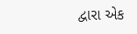દ્વારા એક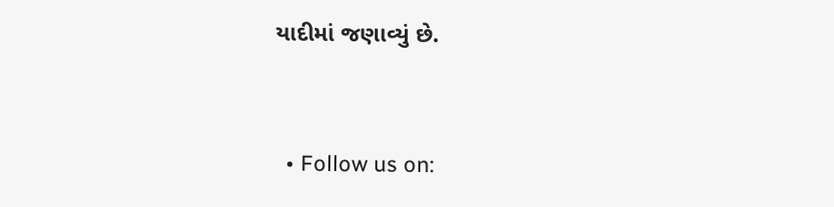યાદીમાં જણાવ્યું છે.


  • Follow us on: